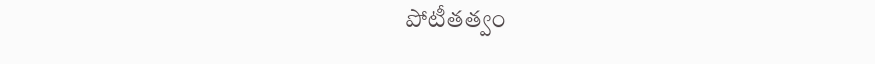పోటీతత్వం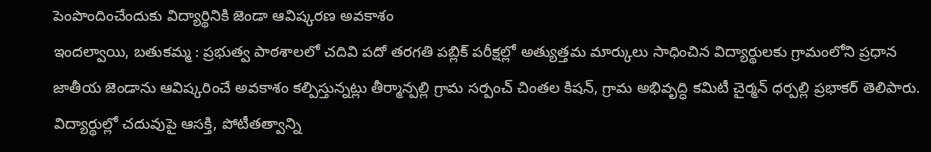పెంపొందించేందుకు విద్యార్థినికి జెండా ఆవిష్కరణ అవకాశం
ఇందల్వాయి, బతుకమ్మ : ప్రభుత్వ పాఠశాలలో చదివి పదో తరగతి పబ్లిక్ పరీక్షల్లో అత్యుత్తమ మార్కులు సాధించిన విద్యార్థులకు గ్రామంలోని ప్రధాన జాతీయ జెండాను ఆవిష్కరించే అవకాశం కల్పిస్తున్నట్లు తీర్మాన్పల్లి గ్రామ సర్పంచ్ చింతల కిషన్, గ్రామ అభివృద్ధి కమిటీ చైర్మన్ ధర్పల్లి ప్రభాకర్ తెలిపారు. విద్యార్థుల్లో చదువుపై ఆసక్తి, పోటీతత్వాన్ని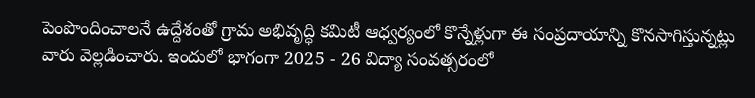పెంపొందించాలనే ఉద్దేశంతో గ్రామ అభివృద్ధి కమిటీ ఆధ్వర్యంలో కొన్నేళ్లుగా ఈ సంప్రదాయాన్ని కొనసాగిస్తున్నట్లు వారు వెల్లడించారు. ఇందులో భాగంగా 2025 - 26 విద్యా సంవత్సరంలో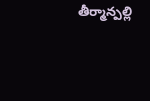తీర్మాన్పల్లి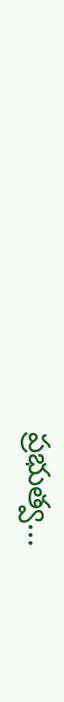ప్రభుత్వ...